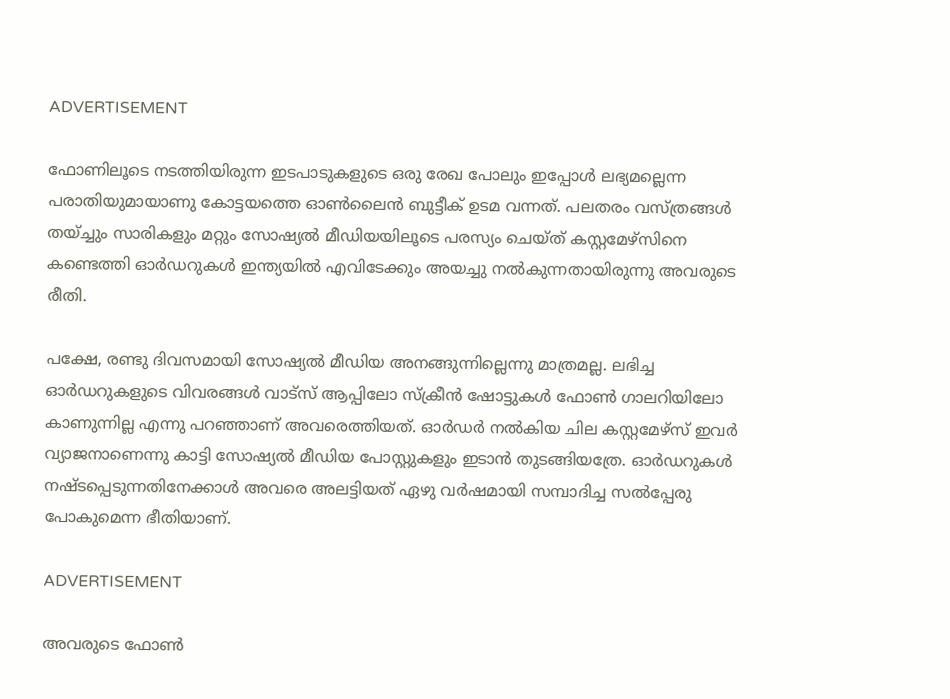ADVERTISEMENT

ഫോണിലൂടെ നടത്തിയിരുന്ന ഇടപാടുകളുടെ ഒരു രേഖ പോലും ഇപ്പോൾ ലഭ്യമല്ലെന്ന പരാതിയുമായാണു കോട്ടയത്തെ ഓൺലൈൻ ബുട്ടീക് ഉടമ വന്നത്. പലതരം വസ്ത്രങ്ങൾ തയ്ച്ചും സാരികളും മറ്റും സോഷ്യൽ മീഡിയയിലൂടെ പരസ്യം ചെയ്ത് കസ്റ്റമേഴ്സിനെ കണ്ടെത്തി ഓർഡറുകൾ ഇന്ത്യയിൽ എവിടേക്കും അയച്ചു നൽകുന്നതായിരുന്നു അവരുടെ രീതി.

പക്ഷേ, രണ്ടു ദിവസമായി സോഷ്യൽ മീഡിയ അനങ്ങുന്നില്ലെന്നു മാത്രമല്ല. ലഭിച്ച ഓർഡറുകളുടെ വിവരങ്ങൾ വാട്സ് ആപ്പിലോ സ്ക്രീൻ ഷോട്ടുകൾ ഫോൺ ഗാലറിയിലോ കാണുന്നില്ല എന്നു പറഞ്ഞാണ് അവരെത്തിയത്. ഓർഡർ നൽകിയ ചില കസ്റ്റമേഴ്സ് ഇവർ വ്യാജനാണെന്നു കാട്ടി സോഷ്യൽ മീഡിയ പോസ്റ്റുകളും ഇടാൻ തുടങ്ങിയത്രേ. ഓർഡറുകൾ നഷ്ടപ്പെടുന്നതിനേക്കാൾ അവരെ അലട്ടിയത് ഏഴു വർഷമായി സമ്പാദിച്ച സൽപ്പേരു പോകുമെന്ന ഭീതിയാണ്.

ADVERTISEMENT

അവരുടെ ഫോൺ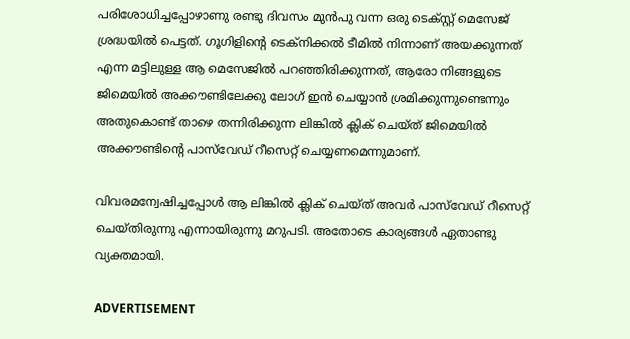പരിശോധിച്ചപ്പോഴാണു രണ്ടു ദിവസം മുൻപു വന്ന ഒരു ടെക്സ്റ്റ് മെസേജ് ശ്രദ്ധയിൽ പെട്ടത്. ഗൂഗിളിന്റെ ടെക്നിക്കൽ ടീമിൽ നിന്നാണ് അയക്കുന്നത് എന്ന മട്ടിലുള്ള ആ മെസേജിൽ പറഞ്ഞിരിക്കുന്നത്, ആരോ നിങ്ങളുടെ ജിമെയിൽ അക്കൗണ്ടിലേക്കു ലോഗ് ഇൻ ചെയ്യാൻ ശ്രമിക്കുന്നുണ്ടെന്നും അതുകൊണ്ട് താഴെ തന്നിരിക്കുന്ന ലിങ്കിൽ ക്ലിക് ചെയ്ത് ജിമെയിൽ അക്കൗണ്ടിന്റെ പാസ്‌വേഡ് റീസെറ്റ് ചെയ്യണമെന്നുമാണ്.

വിവരമന്വേഷിച്ചപ്പോൾ ആ ലിങ്കിൽ ക്ലിക് ചെയ്ത് അവർ പാസ്‌വേഡ് റീസെറ്റ് ചെയ്തിരുന്നു എന്നായിരുന്നു മറുപടി. അതോടെ കാര്യങ്ങൾ ഏതാണ്ടു വ്യക്തമായി.

ADVERTISEMENT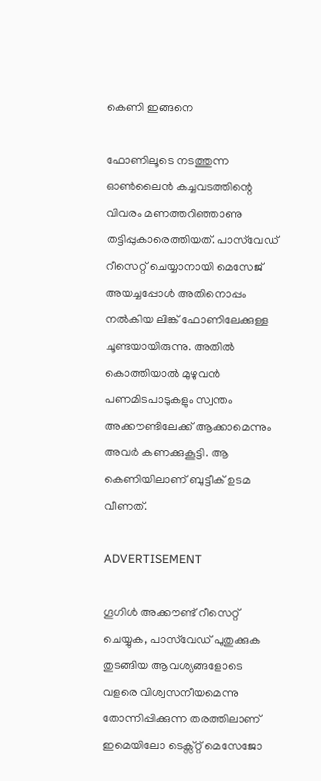കെണി ഇങ്ങനെ

ഫോണിലൂടെ നടത്തുന്ന ഓൺലൈൻ കച്ചവടത്തിന്റെ വിവരം മണത്തറിഞ്ഞാണു തട്ടിപ്പുകാരെത്തിയത്. പാസ്‌വേഡ് റീസെറ്റ് ചെയ്യാനായി മെസേജ് അയച്ചപ്പോൾ അതിനൊപ്പം നൽകിയ ലിങ്ക് ഫോണിലേക്കുള്ള ചൂണ്ടയായിരുന്നു. അതിൽ കൊത്തിയാൽ മുഴുവൻ പണമിടപാടുകളും സ്വന്തം അക്കൗണ്ടിലേക്ക് ആക്കാമെന്നും അവർ കണക്കുകൂട്ടി. ആ കെണിയിലാണ് ബുട്ടീക് ഉടമ വീണത്.

ADVERTISEMENT

ഗൂഗിൾ അക്കൗണ്ട് റീസെറ്റ് ചെയ്യുക, പാസ്‌വേഡ് പുതുക്കുക തുടങ്ങിയ ആവശ്യങ്ങളോടെ വളരെ വിശ്വസനീയമെന്നു തോന്നിപ്പിക്കുന്ന തരത്തിലാണ് ഇമെയിലോ ടെക്സ്റ്റ് മെസേജോ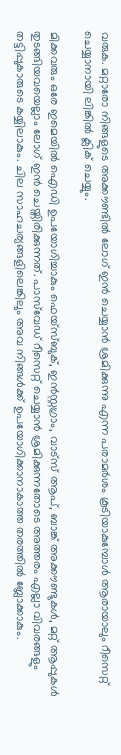വരുക. മറ്റാരോ നിങ്ങളുടെ അക്കൗണ്ടിൽ ലോഗ് ഇൻ ചെയ്യാൻ ശ്രമിക്കുന്നു എന്ന പരാമർശം കൂടിയാകുമ്പോൾ ആരായാലും റീസെറ്റ് ചെയ്യാനായി ലിങ്കിൽ ക്ലിക് ചെയ്യും.

മിക്കവരും ഒരേ ഇമെയിൽ ഐഡി ഉപയോഗിച്ചാകും ഫെയ്സ്ബുക്, ഇൻസ്റ്റഗ്രാം, വാട്സ് ആപ്, ബാങ്ക് അക്കൗണ്ടുകൾ, മറ്റ് ആപ്പുകൾ തുടങ്ങിയവയെല്ലാം ലോഗ് ഇൻ ചെയ്തിരിക്കുന്നത്. പാസ്‌വേഡ് റീസെറ്റ് ചെയ്യാൻ ശ്രമിക്കുന്നതോടെ അത്തരം എല്ലാ വിവരങ്ങളും തട്ടിപ്പുകാരുടെ കയ്യിലാകും. ചില സാഹചര്യങ്ങളിലെങ്കിലും അവ നിങ്ങൾക്ക് ഉപയോഗിക്കാനാകാത്ത തരത്തിൽ ബ്ലോക്കാകും.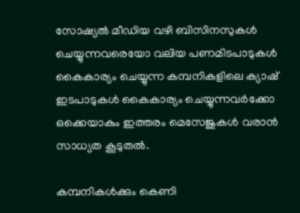സോഷ്യൽ മീഡിയ വഴി ബിസിനസുകൾ ചെയ്യുന്നവരെയോ വലിയ പണമിടപാടുകൾ കൈകാര്യം ചെയ്യുന്ന കമ്പനികളിലെ ക്യാഷ് ഇടപാടുകൾ കൈകാര്യം ചെയ്യുന്നവർക്കോ ഒക്കെയാകും ഇത്തരം മെസേജുകൾ വരാൻ സാധ്യത കൂടുതൽ.

കമ്പനികൾക്കും കെണി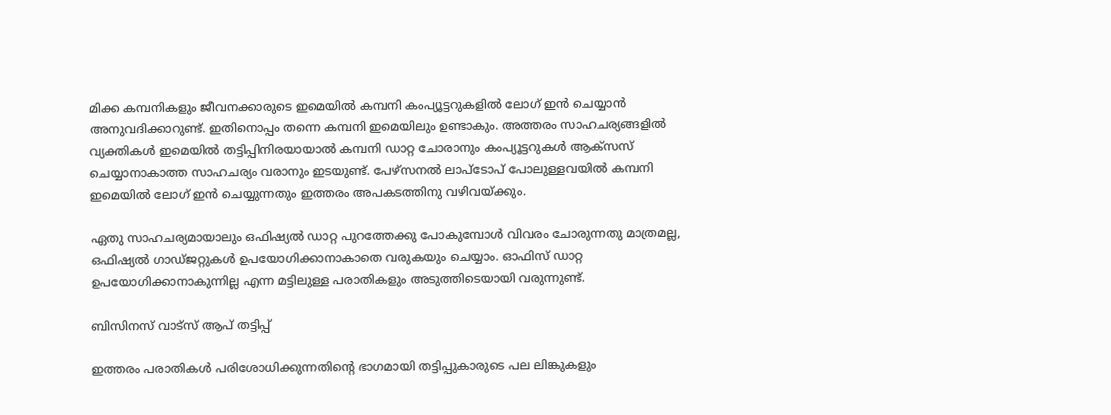മിക്ക കമ്പനികളും ജീവനക്കാരുടെ ഇമെയിൽ കമ്പനി കംപ്യൂട്ടറുകളിൽ ലോഗ് ഇൻ ചെയ്യാൻ അനുവദിക്കാറുണ്ട്. ഇതിനൊപ്പം തന്നെ കമ്പനി ഇമെയിലും ഉണ്ടാകും. അത്തരം സാഹചര്യങ്ങളിൽ വ്യക്തികൾ ഇമെയിൽ തട്ടിപ്പിനിരയായാൽ കമ്പനി ഡാറ്റ ചോരാനും കംപ്യൂട്ടറുകൾ ആക്സസ് ചെയ്യാനാകാത്ത സാഹചര്യം വരാനും ഇടയുണ്ട്. പേഴ്സനൽ ലാപ്ടോപ് പോലുള്ളവയിൽ കമ്പനി ഇമെയിൽ ലോഗ് ഇൻ ചെയ്യുന്നതും ഇത്തരം അപകടത്തിനു വഴിവയ്ക്കും.

ഏതു സാഹചര്യമായാലും ഒഫിഷ്യൽ ഡാറ്റ പുറത്തേക്കു പോകുമ്പോൾ വിവരം ചോരുന്നതു മാത്രമല്ല, ഒഫിഷ്യൽ ഗാഡ്ജറ്റുകൾ ഉപയോഗിക്കാനാകാതെ വരുകയും ചെയ്യാം. ഓഫിസ് ഡാറ്റ ഉപയോഗിക്കാനാകുന്നില്ല എന്ന മട്ടിലുള്ള പരാതികളും അടുത്തിടെയായി വരുന്നുണ്ട്.

ബിസിനസ് വാട്സ് ആപ് തട്ടിപ്പ്

ഇത്തരം പരാതികൾ പരിശോധിക്കുന്നതിന്റെ ഭാഗമായി തട്ടിപ്പുകാരുടെ പല ലിങ്കുകളും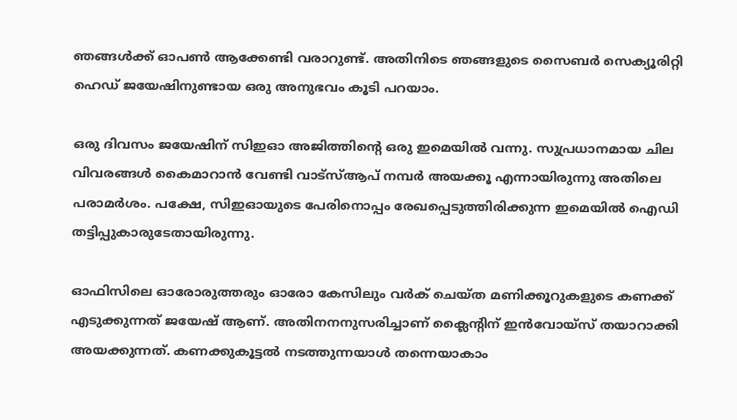ഞങ്ങൾക്ക് ഓപൺ ആക്കേണ്ടി വരാറുണ്ട്. അതിനിടെ ഞങ്ങളുടെ സൈബർ സെക്യൂരിറ്റി ഹെഡ് ജയേഷിനുണ്ടായ ഒരു അനുഭവം കൂടി പറയാം.

ഒരു ദിവസം ജയേഷിന് സിഇഓ അജിത്തിന്റെ ഒരു ഇമെയിൽ വന്നു. സുപ്രധാനമായ ചില വിവരങ്ങൾ കൈമാറാൻ വേണ്ടി വാട്സ്ആപ് നമ്പർ അയക്കൂ എന്നായിരുന്നു അതിലെ പരാമർശം. പക്ഷേ, സിഇഓയുടെ പേരിനൊപ്പം രേഖപ്പെടുത്തിരിക്കുന്ന ഇമെയിൽ ഐഡി തട്ടിപ്പുകാരുടേതായിരുന്നു.

ഓഫിസിലെ ഓരോരുത്തരും ഓരോ കേസിലും വർക് ചെയ്ത മണിക്കൂറുകളുടെ കണക്ക് എടുക്കുന്നത് ജയേഷ് ആണ്. അതിനനനുസരിച്ചാണ് ക്ലൈന്റിന് ഇൻവോയ്സ് തയാറാക്കി അയക്കുന്നത്. കണക്കുകൂട്ടൽ നടത്തുന്നയാൾ തന്നെയാകാം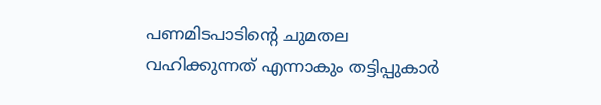പണമിടപാടിന്റെ ചുമതല വഹിക്കുന്നത് എന്നാകും തട്ടിപ്പുകാർ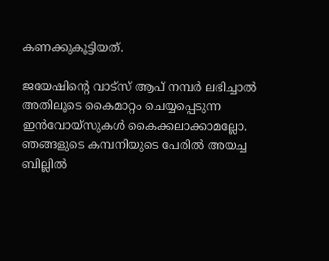കണക്കുകൂട്ടിയത്.

ജയേഷിന്റെ വാട്സ് ആപ് നമ്പർ ലഭിച്ചാൽ അതിലൂടെ കൈമാറ്റം ചെയ്യപ്പെടുന്ന ഇൻവോയ്സുകൾ കൈക്കലാക്കാമല്ലോ. ഞങ്ങളുടെ കമ്പനിയുടെ പേരിൽ അയച്ച ബില്ലിൽ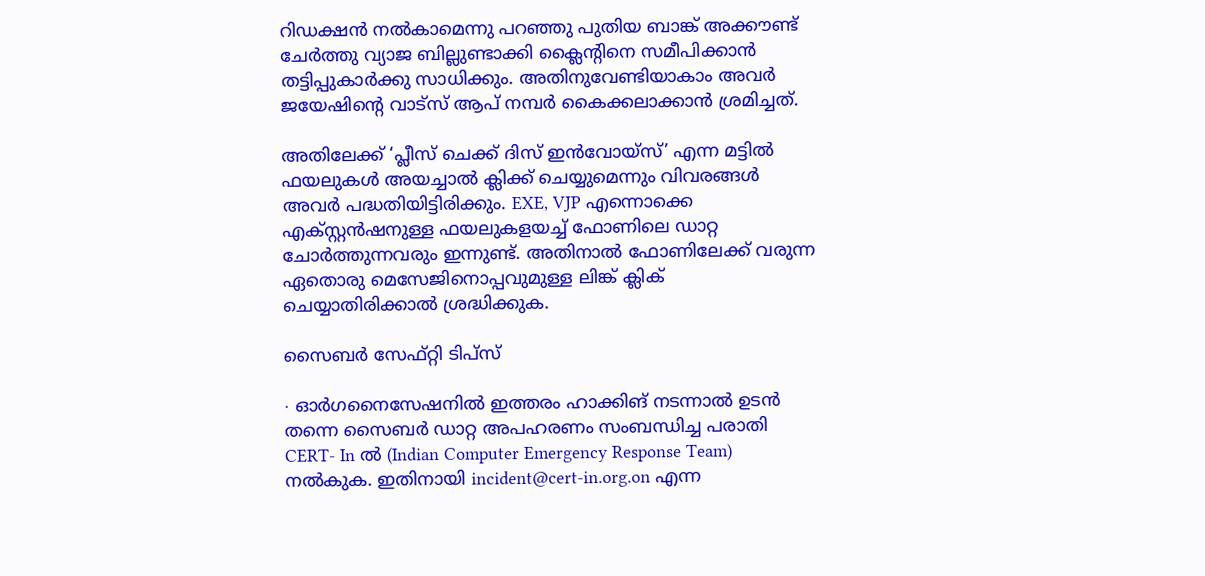റിഡക്ഷൻ നൽകാമെന്നു പറഞ്ഞു പുതിയ ബാങ്ക് അക്കൗണ്ട് ചേർത്തു വ്യാജ ബില്ലുണ്ടാക്കി ക്ലൈന്റിനെ സമീപിക്കാൻ തട്ടിപ്പുകാർക്കു സാധിക്കും. അതിനുവേണ്ടിയാകാം അവർ ജയേഷിന്റെ വാട്സ് ആപ് നമ്പർ കൈക്കലാക്കാൻ ശ്രമിച്ചത്.

അതിലേക്ക് ‘പ്ലീസ് ചെക്ക് ദിസ് ഇൻവോയ്സ്’ എന്ന മട്ടിൽ ഫയലുകൾ അയച്ചാൽ ക്ലിക്ക് ചെയ്യുമെന്നും വിവരങ്ങൾ അവർ പദ്ധതിയിട്ടിരിക്കും. EXE, VJP എന്നൊക്കെ എക്സ്റ്റൻഷനുള്ള ഫയലുകളയച്ച് ഫോണിലെ ഡാറ്റ ചോർത്തുന്നവരും ഇന്നുണ്ട്. അതിനാൽ ഫോണിലേക്ക് വരുന്ന ഏതൊരു മെസേജിനൊപ്പവുമുള്ള ലിങ്ക് ക്ലിക് ചെയ്യാതിരിക്കാൽ ശ്രദ്ധിക്കുക.

സൈബർ സേഫ്റ്റി ടിപ്സ്

∙ ഓർഗനൈസേഷനിൽ ഇത്തരം ഹാക്കിങ് നടന്നാൽ ഉടൻ തന്നെ സൈബർ ഡാറ്റ അപഹരണം സംബന്ധിച്ച പരാതി CERT- In ൽ (Indian Computer Emergency Response Team) നൽകുക. ഇതിനായി incident@cert-in.org.on എന്ന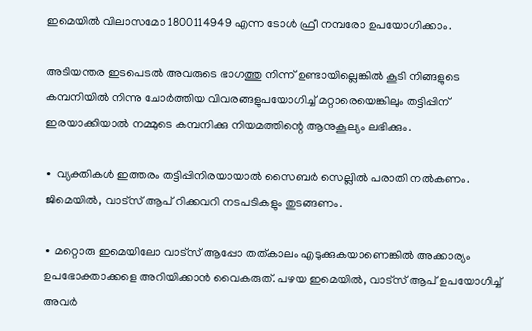ഇമെയിൽ വിലാസമോ 1800114949 എന്ന ടോൾ ഫ്രീ നമ്പരോ ഉപയോഗിക്കാം.

അടിയന്തര ഇടപെടൽ അവരുടെ ഭാഗത്തു നിന്ന് ഉണ്ടായില്ലെങ്കിൽ കൂടി നിങ്ങളുടെ കമ്പനിയിൽ നിന്നു ചോർത്തിയ വിവരങ്ങളുപയോഗിച്ച് മറ്റാരെയെങ്കിലും തട്ടിപ്പിന് ഇരയാക്കിയാൽ നമ്മുടെ കമ്പനിക്കു നിയമത്തിന്റെ ആനുകൂല്യം ലഭിക്കും.

∙ വ്യക്തികൾ ഇത്തരം തട്ടിപ്പിനിരയായാൽ സൈബർ സെല്ലിൽ പരാതി നൽകണം. ജിമെയിൽ, വാട്സ് ആപ് റിക്കവറി നടപടികളും തുടങ്ങണം.

∙ മറ്റൊരു ഇമെയിലോ വാട്സ് ആപ്പോ തത്കാലം എടുക്കുകയാണെങ്കിൽ അക്കാര്യം ഉപഭോക്താക്കളെ അറിയിക്കാൻ വൈകരുത്. പഴയ ഇമെയിൽ, വാട്സ് ആപ് ഉപയോഗിച്ച് അവർ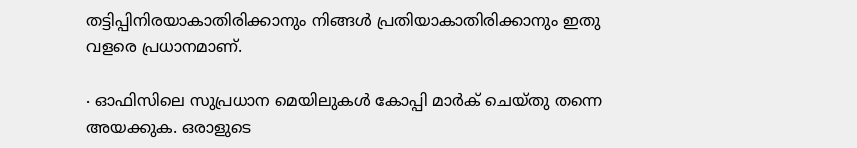തട്ടിപ്പിനിരയാകാതിരിക്കാനും നിങ്ങൾ പ്രതിയാകാതിരിക്കാനും ഇതു വളരെ പ്രധാനമാണ്.

∙ ഓഫിസിലെ സുപ്രധാന മെയിലുകൾ കോപ്പി മാർക് ചെയ്തു തന്നെ അയക്കുക. ഒരാളുടെ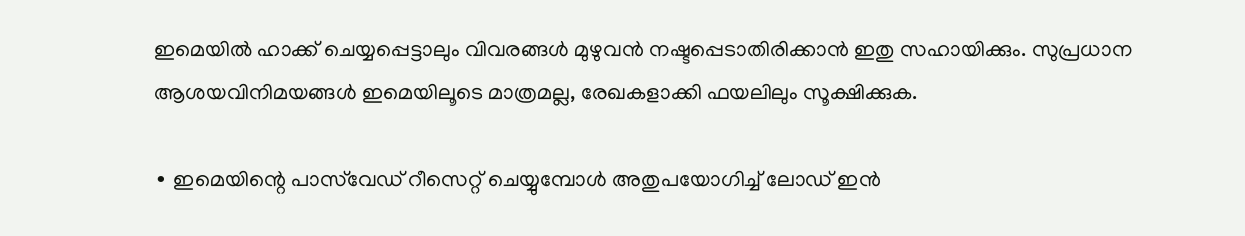ഇമെയിൽ ഹാക്ക് ചെയ്യപ്പെട്ടാലും വിവരങ്ങൾ മുഴുവൻ നഷ്ടപ്പെടാതിരിക്കാൻ ഇതു സഹായിക്കും. സുപ്രധാന ആശയവിനിമയങ്ങൾ ഇമെയിലൂടെ മാത്രമല്ല, രേഖകളാക്കി ഫയലിലും സൂക്ഷിക്കുക.

∙ ഇമെയിന്റെ പാസ്‌വേഡ് റീസെറ്റ് ചെയ്യുമ്പോൾ അതുപയോഗിച്ച് ലോഡ് ഇൻ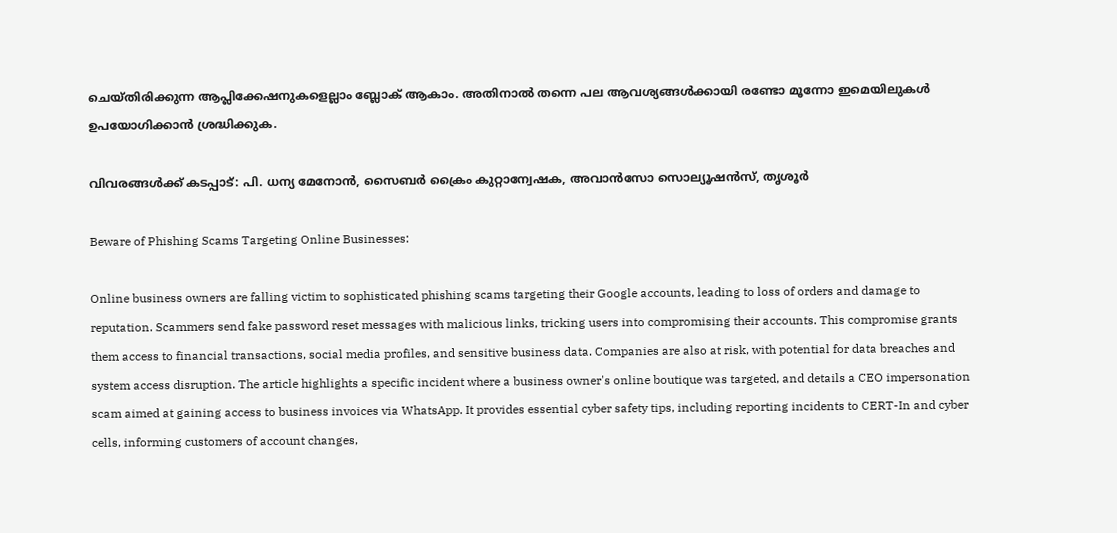ചെയ്തിരിക്കുന്ന ആപ്ലിക്കേഷനുകളെല്ലാം ബ്ലോക് ആകാം. അതിനാൽ തന്നെ പല ആവശ്യങ്ങൾക്കായി രണ്ടോ മൂന്നോ ഇമെയിലുകൾ ഉപയോഗിക്കാൻ ശ്രദ്ധിക്കുക.

വിവരങ്ങള്‍ക്ക് കടപ്പാട്: പി. ധന്യ മേനോൻ, സൈബർ ക്രൈം കുറ്റാന്വേഷക, അവാൻസോ സൊല്യൂഷൻസ്, തൃശൂർ

Beware of Phishing Scams Targeting Online Businesses:

Online business owners are falling victim to sophisticated phishing scams targeting their Google accounts, leading to loss of orders and damage to reputation. Scammers send fake password reset messages with malicious links, tricking users into compromising their accounts. This compromise grants them access to financial transactions, social media profiles, and sensitive business data. Companies are also at risk, with potential for data breaches and system access disruption. The article highlights a specific incident where a business owner's online boutique was targeted, and details a CEO impersonation scam aimed at gaining access to business invoices via WhatsApp. It provides essential cyber safety tips, including reporting incidents to CERT-In and cyber cells, informing customers of account changes,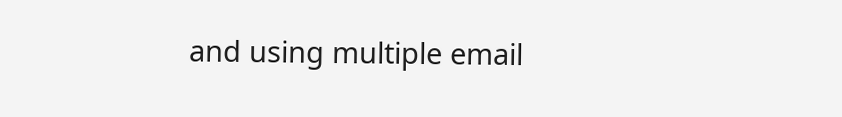and using multiple email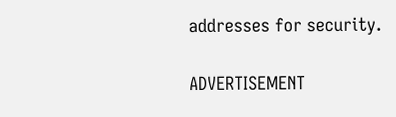addresses for security.

ADVERTISEMENT